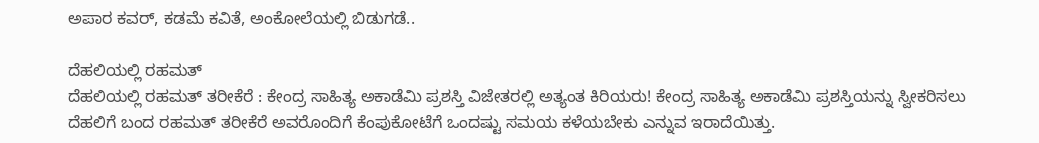ಅಪಾರ ಕವರ್, ಕಡಮೆ ಕವಿತೆ, ಅಂಕೋಲೆಯಲ್ಲಿ ಬಿಡುಗಡೆ..

ದೆಹಲಿಯಲ್ಲಿ ರಹಮತ್
ದೆಹಲಿಯಲ್ಲಿ ರಹಮತ್ ತರೀಕೆರೆ : ಕೇಂದ್ರ ಸಾಹಿತ್ಯ ಅಕಾಡೆಮಿ ಪ್ರಶಸ್ತಿ ವಿಜೇತರಲ್ಲಿ ಅತ್ಯಂತ ಕಿರಿಯರು! ಕೇಂದ್ರ ಸಾಹಿತ್ಯ ಅಕಾಡೆಮಿ ಪ್ರಶಸ್ತಿಯನ್ನು ಸ್ವೀಕರಿಸಲು ದೆಹಲಿಗೆ ಬಂದ ರಹಮತ್ ತರೀಕೆರೆ ಅವರೊಂದಿಗೆ ಕೆಂಪುಕೋಟೆಗೆ ಒಂದಷ್ಟು ಸಮಯ ಕಳೆಯಬೇಕು ಎನ್ನುವ ಇರಾದೆಯಿತ್ತು.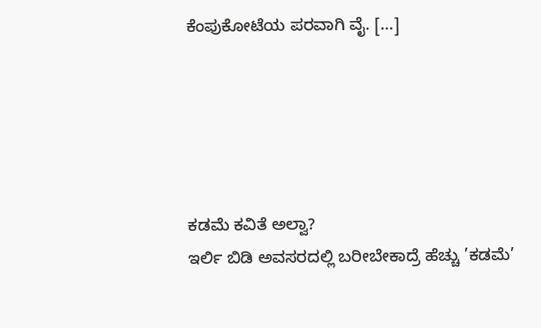ಕೆಂಪುಕೋಟೆಯ ಪರವಾಗಿ ವೈ. […]





ಕಡಮೆ ಕವಿತೆ ಅಲ್ವಾ?
ಇರ್ಲಿ ಬಿಡಿ ಅವಸರದಲ್ಲಿ ಬರೀಬೇಕಾದ್ರೆ ಹೆಚ್ಚು ’ಕಡಮೆ’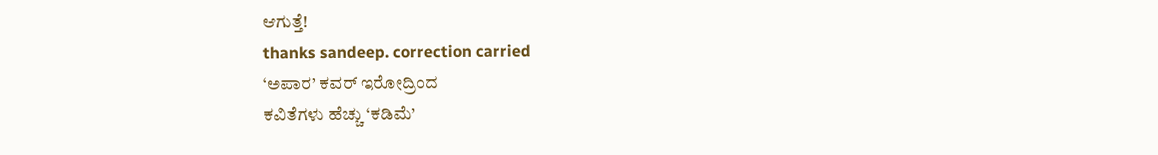ಆಗುತ್ತೆ!
thanks sandeep. correction carried
‘ಅಪಾರ’ ಕವರ್ ಇರೋದ್ರಿಂದ
ಕವಿತೆಗಳು ಹೆಚ್ಚು ‘ಕಡಿಮೆ’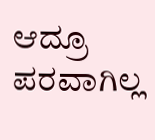ಆದ್ರೂ ಪರವಾಗಿಲ್ಲ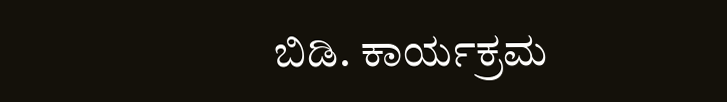ಬಿಡಿ. ಕಾರ್ಯಕ್ರಮ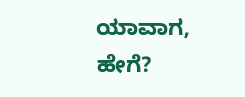ಯಾವಾಗ, ಹೇಗೆ?